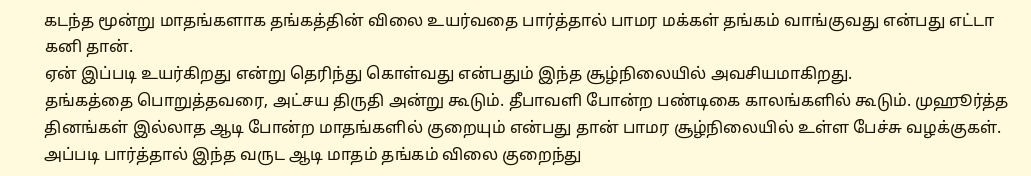கடந்த மூன்று மாதங்களாக தங்கத்தின் விலை உயர்வதை பார்த்தால் பாமர மக்கள் தங்கம் வாங்குவது என்பது எட்டா கனி தான்.
ஏன் இப்படி உயர்கிறது என்று தெரிந்து கொள்வது என்பதும் இந்த சூழ்நிலையில் அவசியமாகிறது.
தங்கத்தை பொறுத்தவரை, அட்சய திருதி அன்று கூடும். தீபாவளி போன்ற பண்டிகை காலங்களில் கூடும். முஹூர்த்த தினங்கள் இல்லாத ஆடி போன்ற மாதங்களில் குறையும் என்பது தான் பாமர சூழ்நிலையில் உள்ள பேச்சு வழக்குகள்.
அப்படி பார்த்தால் இந்த வருட ஆடி மாதம் தங்கம் விலை குறைந்து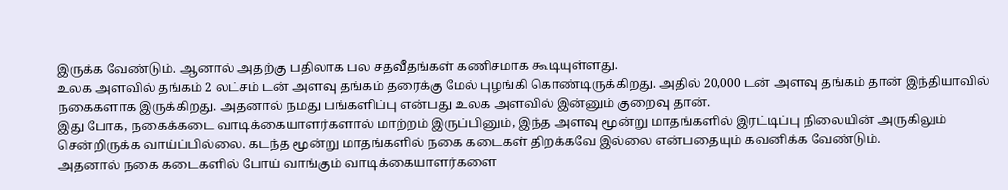இருக்க வேண்டும். ஆனால் அதற்கு பதிலாக பல சதவீதங்கள் கணிசமாக கூடியுள்ளது.
உலக அளவில் தங்கம் 2 லட்சம் டன் அளவு தங்கம் தரைக்கு மேல் புழங்கி கொண்டிருக்கிறது. அதில் 20,000 டன் அளவு தங்கம் தான் இந்தியாவில் நகைகளாக இருக்கிறது. அதனால் நமது பங்களிப்பு என்பது உலக அளவில் இன்னும் குறைவு தான்.
இது போக, நகைக்கடை வாடிக்கையாளர்களால் மாற்றம் இருப்பினும், இந்த அளவு மூன்று மாதங்களில் இரட்டிப்பு நிலையின் அருகிலும் சென்றிருக்க வாய்ப்பில்லை. கடந்த மூன்று மாதங்களில் நகை கடைகள் திறக்கவே இல்லை என்பதையும் கவனிக்க வேண்டும்.
அதனால் நகை கடைகளில் போய் வாங்கும் வாடிக்கையாளர்களை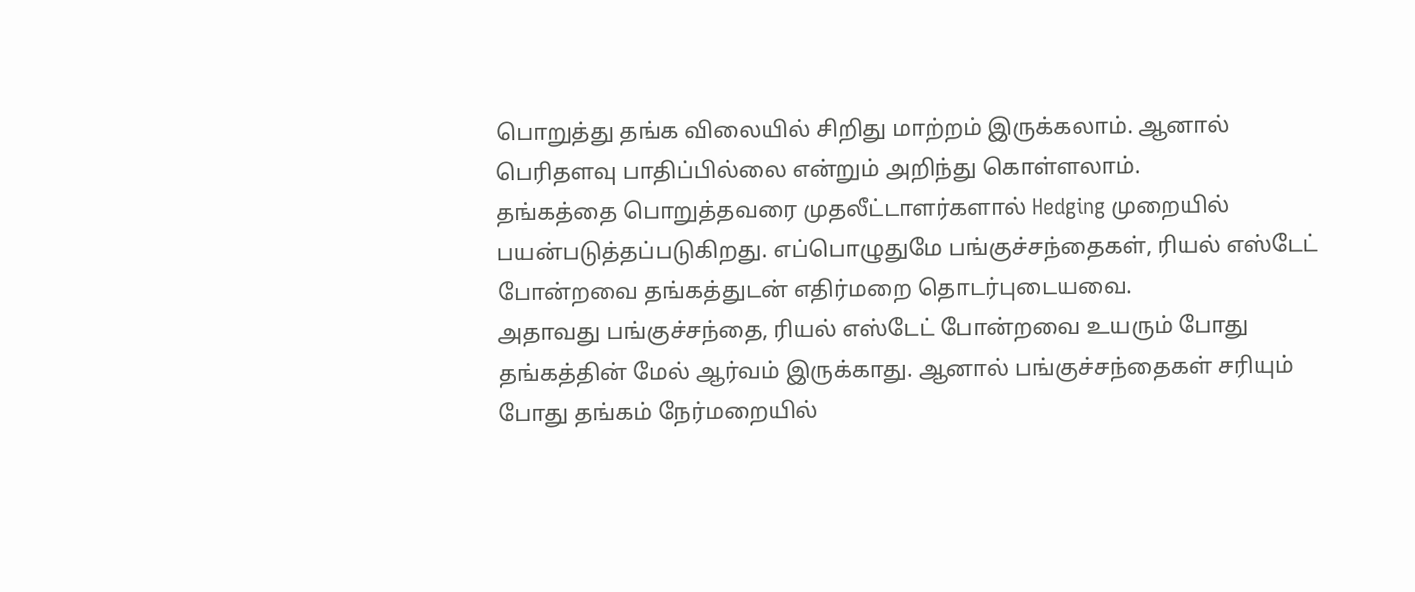பொறுத்து தங்க விலையில் சிறிது மாற்றம் இருக்கலாம். ஆனால் பெரிதளவு பாதிப்பில்லை என்றும் அறிந்து கொள்ளலாம்.
தங்கத்தை பொறுத்தவரை முதலீட்டாளர்களால் Hedging முறையில் பயன்படுத்தப்படுகிறது. எப்பொழுதுமே பங்குச்சந்தைகள், ரியல் எஸ்டேட் போன்றவை தங்கத்துடன் எதிர்மறை தொடர்புடையவை.
அதாவது பங்குச்சந்தை, ரியல் எஸ்டேட் போன்றவை உயரும் போது தங்கத்தின் மேல் ஆர்வம் இருக்காது. ஆனால் பங்குச்சந்தைகள் சரியும் போது தங்கம் நேர்மறையில்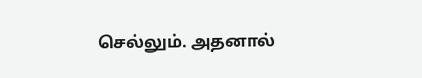செல்லும். அதனால்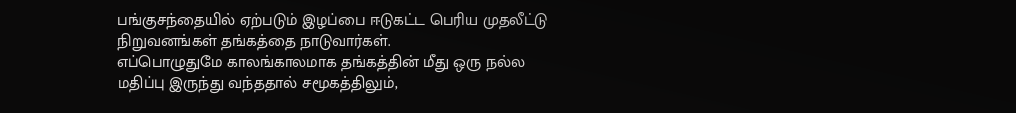பங்குசந்தையில் ஏற்படும் இழப்பை ஈடுகட்ட பெரிய முதலீட்டு நிறுவனங்கள் தங்கத்தை நாடுவார்கள்.
எப்பொழுதுமே காலங்காலமாக தங்கத்தின் மீது ஒரு நல்ல மதிப்பு இருந்து வந்ததால் சமூகத்திலும்,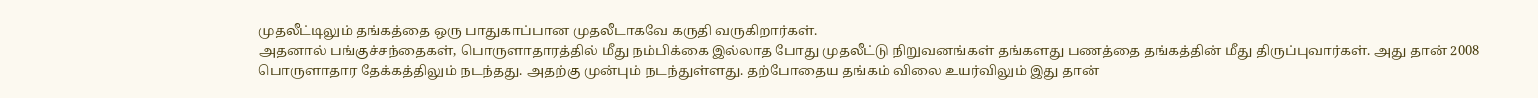முதலீட்டிலும் தங்கத்தை ஒரு பாதுகாப்பான முதலீடாகவே கருதி வருகிறார்கள்.
அதனால் பங்குச்சந்தைகள், பொருளாதாரத்தில் மீது நம்பிக்கை இல்லாத போது முதலீட்டு நிறுவனங்கள் தங்களது பணத்தை தங்கத்தின் மீது திருப்புவார்கள். அது தான் 2008 பொருளாதார தேக்கத்திலும் நடந்தது. அதற்கு முன்பும் நடந்துள்ளது. தற்போதைய தங்கம் விலை உயர்விலும் இது தான்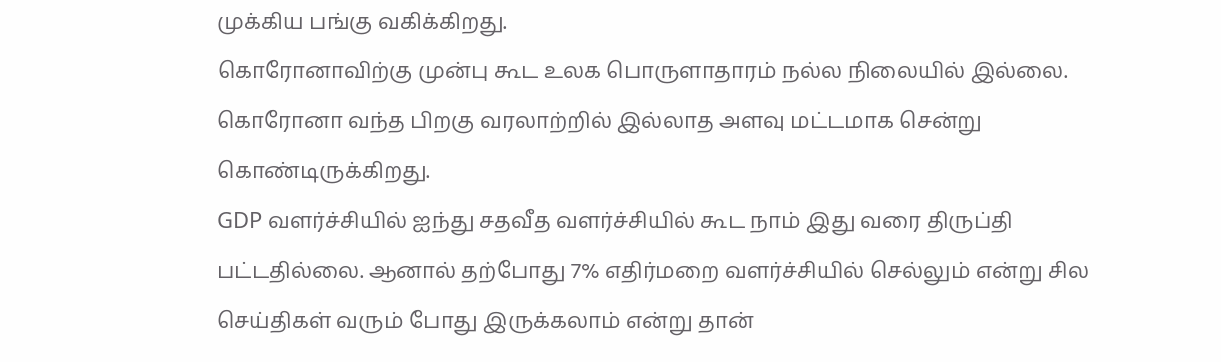முக்கிய பங்கு வகிக்கிறது.
கொரோனாவிற்கு முன்பு கூட உலக பொருளாதாரம் நல்ல நிலையில் இல்லை. கொரோனா வந்த பிறகு வரலாற்றில் இல்லாத அளவு மட்டமாக சென்று கொண்டிருக்கிறது.
GDP வளர்ச்சியில் ஐந்து சதவீத வளர்ச்சியில் கூட நாம் இது வரை திருப்தி பட்டதில்லை. ஆனால் தற்போது 7% எதிர்மறை வளர்ச்சியில் செல்லும் என்று சில செய்திகள் வரும் போது இருக்கலாம் என்று தான்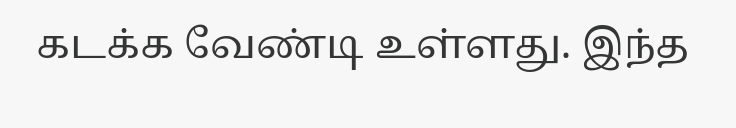கடக்க வேண்டி உள்ளது. இந்த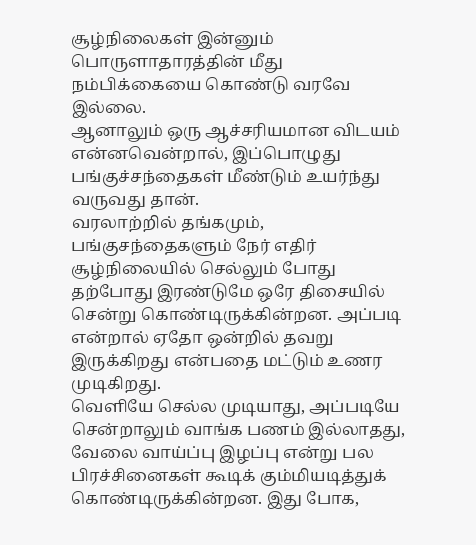சூழ்நிலைகள் இன்னும் பொருளாதாரத்தின் மீது நம்பிக்கையை கொண்டு வரவே இல்லை.
ஆனாலும் ஒரு ஆச்சரியமான விடயம் என்னவென்றால், இப்பொழுது பங்குச்சந்தைகள் மீண்டும் உயர்ந்து வருவது தான்.
வரலாற்றில் தங்கமும், பங்குசந்தைகளும் நேர் எதிர் சூழ்நிலையில் செல்லும் போது தற்போது இரண்டுமே ஒரே திசையில் சென்று கொண்டிருக்கின்றன. அப்படி என்றால் ஏதோ ஒன்றில் தவறு இருக்கிறது என்பதை மட்டும் உணர முடிகிறது.
வெளியே செல்ல முடியாது, அப்படியே சென்றாலும் வாங்க பணம் இல்லாதது, வேலை வாய்ப்பு இழப்பு என்று பல பிரச்சினைகள் கூடிக் கும்மியடித்துக் கொண்டிருக்கின்றன. இது போக,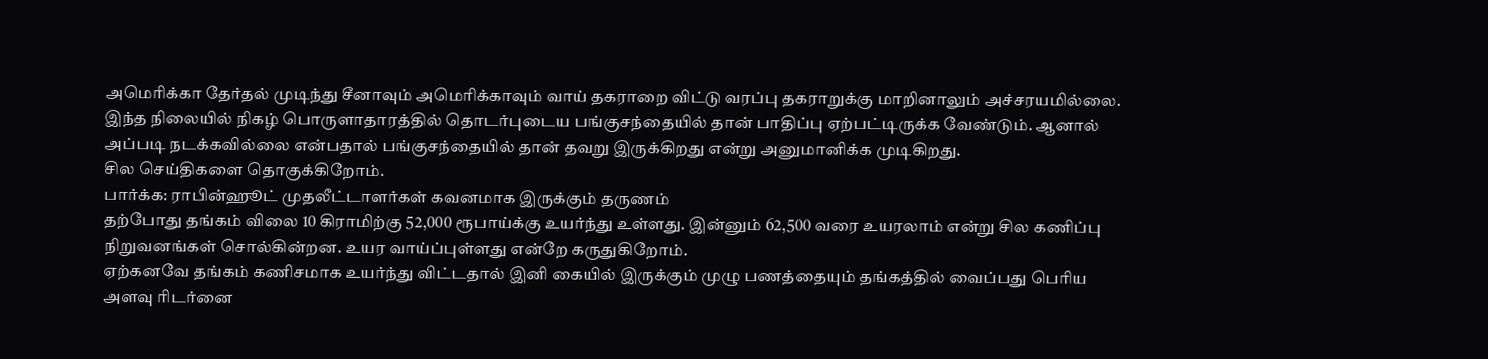அமெரிக்கா தேர்தல் முடிந்து சீனாவும் அமெரிக்காவும் வாய் தகராறை விட்டு வரப்பு தகராறுக்கு மாறினாலும் அச்சரயமில்லை.
இந்த நிலையில் நிகழ் பொருளாதாரத்தில் தொடர்புடைய பங்குசந்தையில் தான் பாதிப்பு ஏற்பட்டிருக்க வேண்டும். ஆனால் அப்படி நடக்கவில்லை என்பதால் பங்குசந்தையில் தான் தவறு இருக்கிறது என்று அனுமானிக்க முடிகிறது.
சில செய்திகளை தொகுக்கிறோம்.
பார்க்க: ராபின்ஹூட் முதலீட்டாளர்கள் கவனமாக இருக்கும் தருணம்
தற்போது தங்கம் விலை 10 கிராமிற்கு 52,000 ரூபாய்க்கு உயர்ந்து உள்ளது. இன்னும் 62,500 வரை உயரலாம் என்று சில கணிப்பு நிறுவனங்கள் சொல்கின்றன. உயர வாய்ப்புள்ளது என்றே கருதுகிறோம்.
ஏற்கனவே தங்கம் கணிசமாக உயர்ந்து விட்டதால் இனி கையில் இருக்கும் முழு பணத்தையும் தங்கத்தில் வைப்பது பெரிய அளவு ரிடர்னை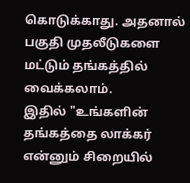கொடுக்காது. அதனால் பகுதி முதலீடுகளை மட்டும் தங்கத்தில் வைக்கலாம்.
இதில் "உங்களின் தங்கத்தை லாக்கர் என்னும் சிறையில்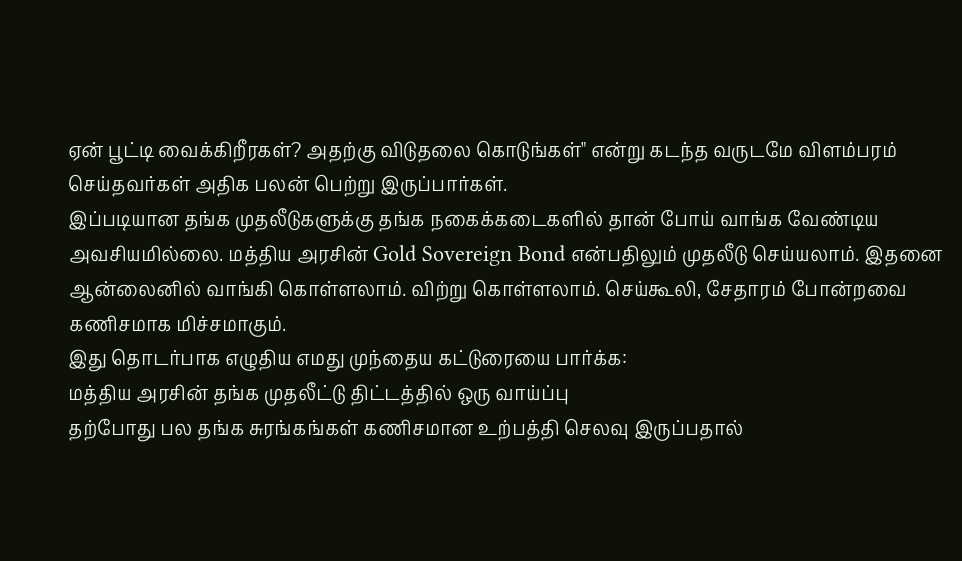ஏன் பூட்டி வைக்கிறீரகள்? அதற்கு விடுதலை கொடுங்கள்" என்று கடந்த வருடமே விளம்பரம் செய்தவர்கள் அதிக பலன் பெற்று இருப்பார்கள்.
இப்படியான தங்க முதலீடுகளுக்கு தங்க நகைக்கடைகளில் தான் போய் வாங்க வேண்டிய அவசியமில்லை. மத்திய அரசின் Gold Sovereign Bond என்பதிலும் முதலீடு செய்யலாம். இதனை ஆன்லைனில் வாங்கி கொள்ளலாம். விற்று கொள்ளலாம். செய்கூலி, சேதாரம் போன்றவை கணிசமாக மிச்சமாகும்.
இது தொடர்பாக எழுதிய எமது முந்தைய கட்டுரையை பார்க்க:
மத்திய அரசின் தங்க முதலீட்டு திட்டத்தில் ஒரு வாய்ப்பு
தற்போது பல தங்க சுரங்கங்கள் கணிசமான உற்பத்தி செலவு இருப்பதால்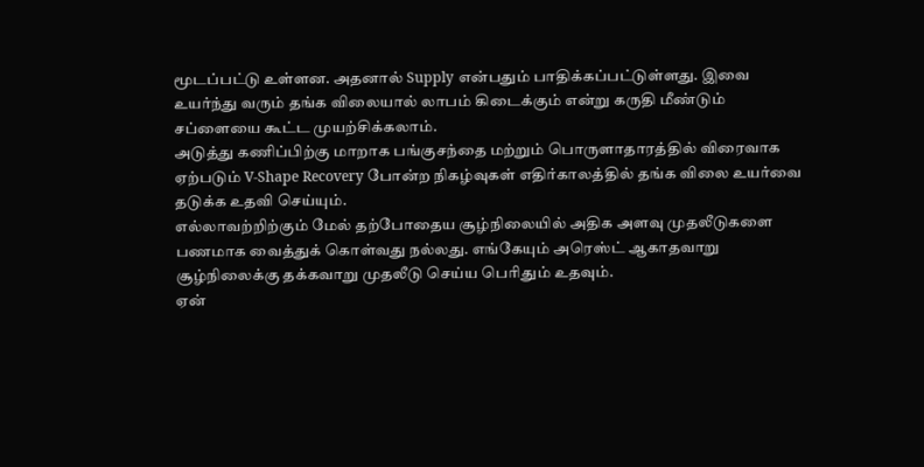மூடப்பட்டு உள்ளன. அதனால் Supply என்பதும் பாதிக்கப்பட்டுள்ளது. இவை உயர்ந்து வரும் தங்க விலையால் லாபம் கிடைக்கும் என்று கருதி மீண்டும் சப்ளையை கூட்ட முயற்சிக்கலாம்.
அடுத்து கணிப்பிற்கு மாறாக பங்குசந்தை மற்றும் பொருளாதாரத்தில் விரைவாக ஏற்படும் V-Shape Recovery போன்ற நிகழ்வுகள் எதிர்காலத்தில் தங்க விலை உயர்வை தடுக்க உதவி செய்யும்.
எல்லாவற்றிற்கும் மேல் தற்போதைய சூழ்நிலையில் அதிக அளவு முதலீடுகளை பணமாக வைத்துக் கொள்வது நல்லது. எங்கேயும் அரெஸ்ட் ஆகாதவாறு சூழ்நிலைக்கு தக்கவாறு முதலீடு செய்ய பெரிதும் உதவும்.
ஏன்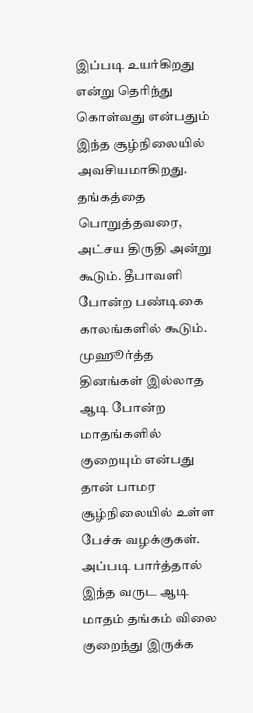இப்படி உயர்கிறது என்று தெரிந்து கொள்வது என்பதும் இந்த சூழ்நிலையில் அவசியமாகிறது.
தங்கத்தை பொறுத்தவரை, அட்சய திருதி அன்று கூடும். தீபாவளி போன்ற பண்டிகை காலங்களில் கூடும். முஹூர்த்த தினங்கள் இல்லாத ஆடி போன்ற மாதங்களில் குறையும் என்பது தான் பாமர சூழ்நிலையில் உள்ள பேச்சு வழக்குகள்.
அப்படி பார்த்தால் இந்த வருட ஆடி மாதம் தங்கம் விலை குறைந்து இருக்க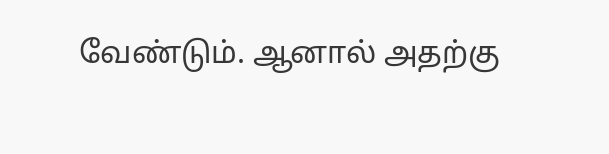வேண்டும். ஆனால் அதற்கு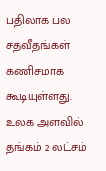பதிலாக பல சதவீதங்கள் கணிசமாக கூடியுள்ளது.
உலக அளவில் தங்கம் 2 லட்சம்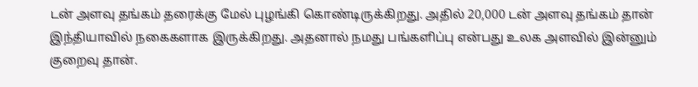டன் அளவு தங்கம் தரைக்கு மேல் புழங்கி கொண்டிருக்கிறது. அதில் 20,000 டன் அளவு தங்கம் தான் இந்தியாவில் நகைகளாக இருக்கிறது. அதனால் நமது பங்களிப்பு என்பது உலக அளவில் இன்னும் குறைவு தான்.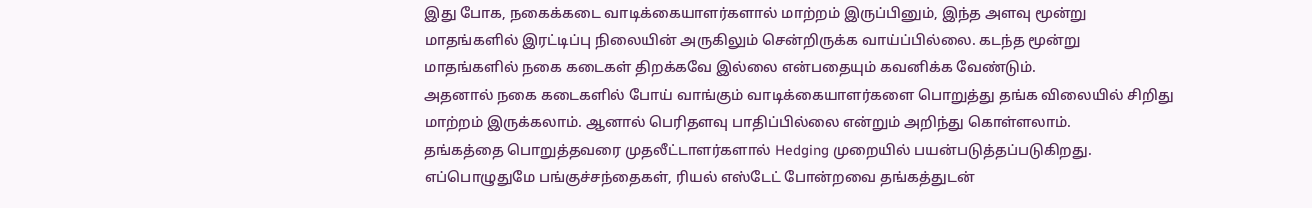இது போக, நகைக்கடை வாடிக்கையாளர்களால் மாற்றம் இருப்பினும், இந்த அளவு மூன்று மாதங்களில் இரட்டிப்பு நிலையின் அருகிலும் சென்றிருக்க வாய்ப்பில்லை. கடந்த மூன்று மாதங்களில் நகை கடைகள் திறக்கவே இல்லை என்பதையும் கவனிக்க வேண்டும்.
அதனால் நகை கடைகளில் போய் வாங்கும் வாடிக்கையாளர்களை பொறுத்து தங்க விலையில் சிறிது மாற்றம் இருக்கலாம். ஆனால் பெரிதளவு பாதிப்பில்லை என்றும் அறிந்து கொள்ளலாம்.
தங்கத்தை பொறுத்தவரை முதலீட்டாளர்களால் Hedging முறையில் பயன்படுத்தப்படுகிறது. எப்பொழுதுமே பங்குச்சந்தைகள், ரியல் எஸ்டேட் போன்றவை தங்கத்துடன்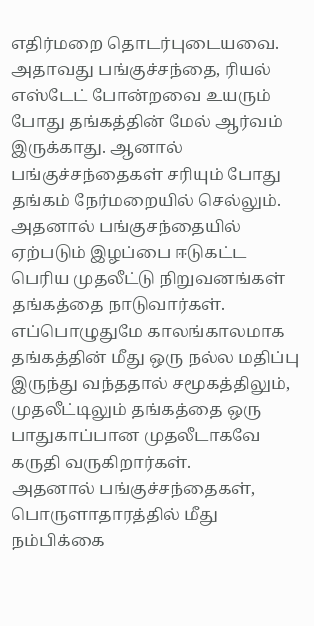எதிர்மறை தொடர்புடையவை.
அதாவது பங்குச்சந்தை, ரியல் எஸ்டேட் போன்றவை உயரும் போது தங்கத்தின் மேல் ஆர்வம் இருக்காது. ஆனால் பங்குச்சந்தைகள் சரியும் போது தங்கம் நேர்மறையில் செல்லும். அதனால் பங்குசந்தையில் ஏற்படும் இழப்பை ஈடுகட்ட பெரிய முதலீட்டு நிறுவனங்கள் தங்கத்தை நாடுவார்கள்.
எப்பொழுதுமே காலங்காலமாக தங்கத்தின் மீது ஒரு நல்ல மதிப்பு இருந்து வந்ததால் சமூகத்திலும், முதலீட்டிலும் தங்கத்தை ஒரு பாதுகாப்பான முதலீடாகவே கருதி வருகிறார்கள்.
அதனால் பங்குச்சந்தைகள், பொருளாதாரத்தில் மீது நம்பிக்கை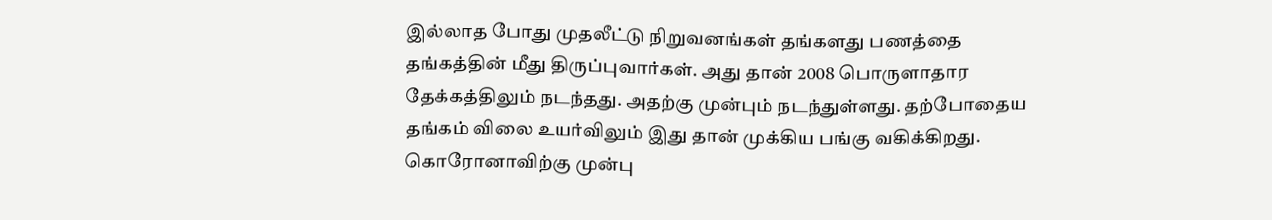இல்லாத போது முதலீட்டு நிறுவனங்கள் தங்களது பணத்தை தங்கத்தின் மீது திருப்புவார்கள். அது தான் 2008 பொருளாதார தேக்கத்திலும் நடந்தது. அதற்கு முன்பும் நடந்துள்ளது. தற்போதைய தங்கம் விலை உயர்விலும் இது தான் முக்கிய பங்கு வகிக்கிறது.
கொரோனாவிற்கு முன்பு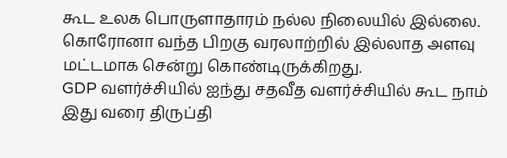கூட உலக பொருளாதாரம் நல்ல நிலையில் இல்லை. கொரோனா வந்த பிறகு வரலாற்றில் இல்லாத அளவு மட்டமாக சென்று கொண்டிருக்கிறது.
GDP வளர்ச்சியில் ஐந்து சதவீத வளர்ச்சியில் கூட நாம் இது வரை திருப்தி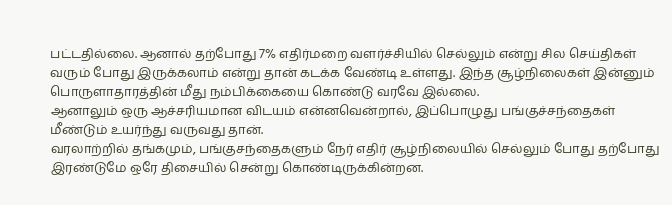பட்டதில்லை. ஆனால் தற்போது 7% எதிர்மறை வளர்ச்சியில் செல்லும் என்று சில செய்திகள் வரும் போது இருக்கலாம் என்று தான் கடக்க வேண்டி உள்ளது. இந்த சூழ்நிலைகள் இன்னும் பொருளாதாரத்தின் மீது நம்பிக்கையை கொண்டு வரவே இல்லை.
ஆனாலும் ஒரு ஆச்சரியமான விடயம் என்னவென்றால், இப்பொழுது பங்குச்சந்தைகள் மீண்டும் உயர்ந்து வருவது தான்.
வரலாற்றில் தங்கமும், பங்குசந்தைகளும் நேர் எதிர் சூழ்நிலையில் செல்லும் போது தற்போது இரண்டுமே ஒரே திசையில் சென்று கொண்டிருக்கின்றன.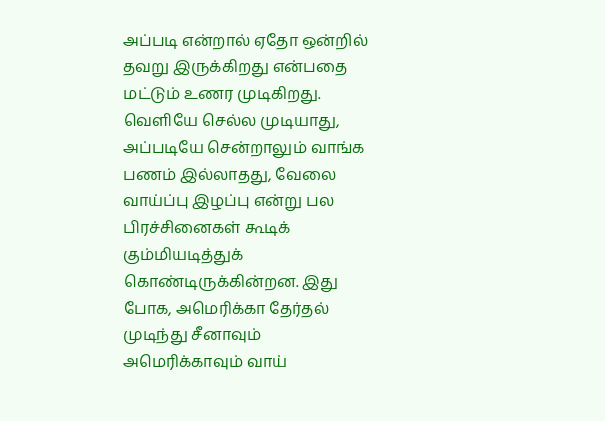அப்படி என்றால் ஏதோ ஒன்றில் தவறு இருக்கிறது என்பதை மட்டும் உணர முடிகிறது.
வெளியே செல்ல முடியாது, அப்படியே சென்றாலும் வாங்க பணம் இல்லாதது, வேலை வாய்ப்பு இழப்பு என்று பல பிரச்சினைகள் கூடிக் கும்மியடித்துக் கொண்டிருக்கின்றன. இது போக, அமெரிக்கா தேர்தல் முடிந்து சீனாவும் அமெரிக்காவும் வாய்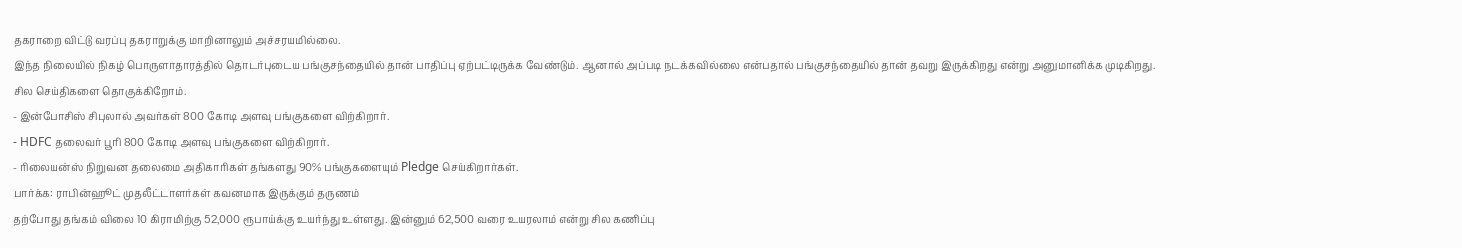தகராறை விட்டு வரப்பு தகராறுக்கு மாறினாலும் அச்சரயமில்லை.
இந்த நிலையில் நிகழ் பொருளாதாரத்தில் தொடர்புடைய பங்குசந்தையில் தான் பாதிப்பு ஏற்பட்டிருக்க வேண்டும். ஆனால் அப்படி நடக்கவில்லை என்பதால் பங்குசந்தையில் தான் தவறு இருக்கிறது என்று அனுமானிக்க முடிகிறது.
சில செய்திகளை தொகுக்கிறோம்.
- இன்போசிஸ் சிபுலால் அவர்கள் 800 கோடி அளவு பங்குகளை விற்கிறார்.
- HDFC தலைவர் பூரி 800 கோடி அளவு பங்குகளை விற்கிறார்.
- ரிலையன்ஸ் நிறுவன தலைமை அதிகாரிகள் தங்களது 90% பங்குகளையும் Pledge செய்கிறார்கள்.
பார்க்க: ராபின்ஹூட் முதலீட்டாளர்கள் கவனமாக இருக்கும் தருணம்
தற்போது தங்கம் விலை 10 கிராமிற்கு 52,000 ரூபாய்க்கு உயர்ந்து உள்ளது. இன்னும் 62,500 வரை உயரலாம் என்று சில கணிப்பு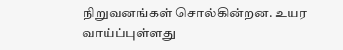நிறுவனங்கள் சொல்கின்றன. உயர வாய்ப்புள்ளது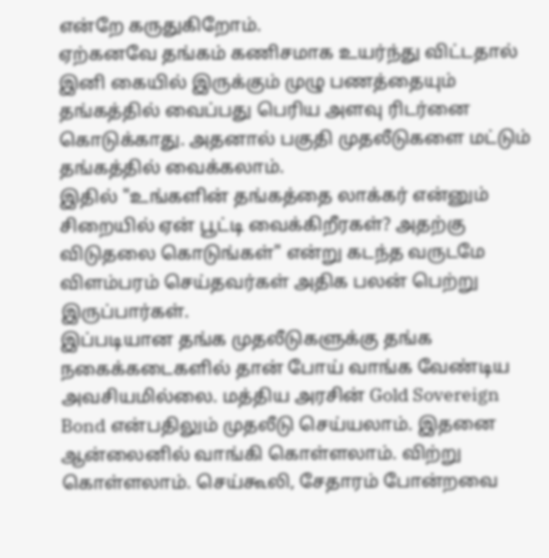என்றே கருதுகிறோம்.
ஏற்கனவே தங்கம் கணிசமாக உயர்ந்து விட்டதால் இனி கையில் இருக்கும் முழு பணத்தையும் தங்கத்தில் வைப்பது பெரிய அளவு ரிடர்னை கொடுக்காது. அதனால் பகுதி முதலீடுகளை மட்டும் தங்கத்தில் வைக்கலாம்.
இதில் "உங்களின் தங்கத்தை லாக்கர் என்னும் சிறையில் ஏன் பூட்டி வைக்கிறீரகள்? அதற்கு விடுதலை கொடுங்கள்" என்று கடந்த வருடமே விளம்பரம் செய்தவர்கள் அதிக பலன் பெற்று இருப்பார்கள்.
இப்படியான தங்க முதலீடுகளுக்கு தங்க நகைக்கடைகளில் தான் போய் வாங்க வேண்டிய அவசியமில்லை. மத்திய அரசின் Gold Sovereign Bond என்பதிலும் முதலீடு செய்யலாம். இதனை ஆன்லைனில் வாங்கி கொள்ளலாம். விற்று கொள்ளலாம். செய்கூலி, சேதாரம் போன்றவை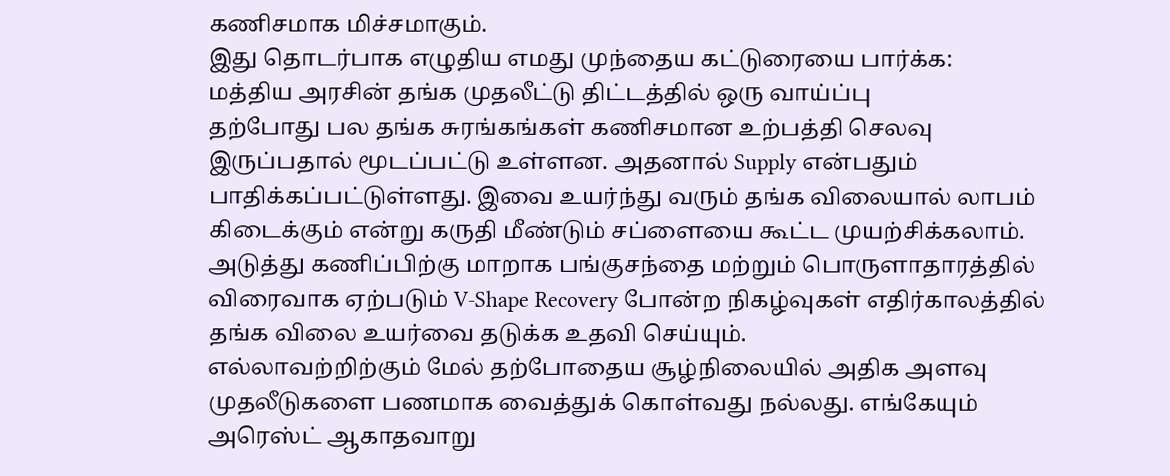கணிசமாக மிச்சமாகும்.
இது தொடர்பாக எழுதிய எமது முந்தைய கட்டுரையை பார்க்க:
மத்திய அரசின் தங்க முதலீட்டு திட்டத்தில் ஒரு வாய்ப்பு
தற்போது பல தங்க சுரங்கங்கள் கணிசமான உற்பத்தி செலவு இருப்பதால் மூடப்பட்டு உள்ளன. அதனால் Supply என்பதும் பாதிக்கப்பட்டுள்ளது. இவை உயர்ந்து வரும் தங்க விலையால் லாபம் கிடைக்கும் என்று கருதி மீண்டும் சப்ளையை கூட்ட முயற்சிக்கலாம்.
அடுத்து கணிப்பிற்கு மாறாக பங்குசந்தை மற்றும் பொருளாதாரத்தில் விரைவாக ஏற்படும் V-Shape Recovery போன்ற நிகழ்வுகள் எதிர்காலத்தில் தங்க விலை உயர்வை தடுக்க உதவி செய்யும்.
எல்லாவற்றிற்கும் மேல் தற்போதைய சூழ்நிலையில் அதிக அளவு முதலீடுகளை பணமாக வைத்துக் கொள்வது நல்லது. எங்கேயும் அரெஸ்ட் ஆகாதவாறு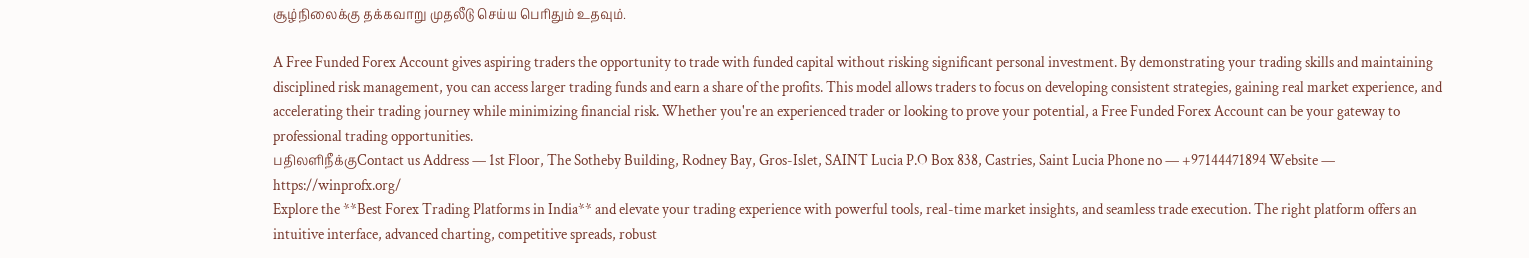சூழ்நிலைக்கு தக்கவாறு முதலீடு செய்ய பெரிதும் உதவும்.

A Free Funded Forex Account gives aspiring traders the opportunity to trade with funded capital without risking significant personal investment. By demonstrating your trading skills and maintaining disciplined risk management, you can access larger trading funds and earn a share of the profits. This model allows traders to focus on developing consistent strategies, gaining real market experience, and accelerating their trading journey while minimizing financial risk. Whether you're an experienced trader or looking to prove your potential, a Free Funded Forex Account can be your gateway to professional trading opportunities.
பதிலளிநீக்குContact us Address — 1st Floor, The Sotheby Building, Rodney Bay, Gros-Islet, SAINT Lucia P.O Box 838, Castries, Saint Lucia Phone no — +97144471894 Website — https://winprofx.org/
Explore the **Best Forex Trading Platforms in India** and elevate your trading experience with powerful tools, real-time market insights, and seamless trade execution. The right platform offers an intuitive interface, advanced charting, competitive spreads, robust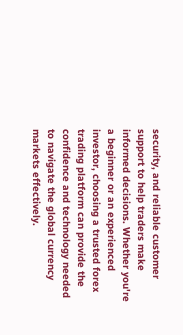security, and reliable customer support to help traders make informed decisions. Whether you're a beginner or an experienced investor, choosing a trusted forex trading platform can provide the confidence and technology needed to navigate the global currency markets effectively.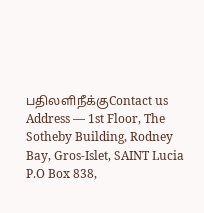பதிலளிநீக்குContact us Address — 1st Floor, The Sotheby Building, Rodney Bay, Gros-Islet, SAINT Lucia P.O Box 838,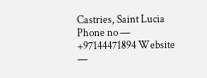Castries, Saint Lucia Phone no — +97144471894 Website —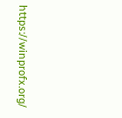https://winprofx.org/